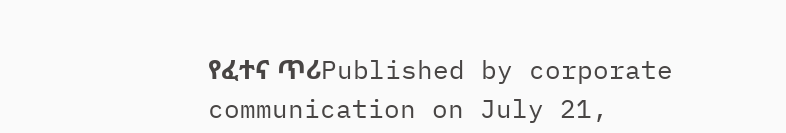የፈተና ጥሪPublished by corporate communication on July 21,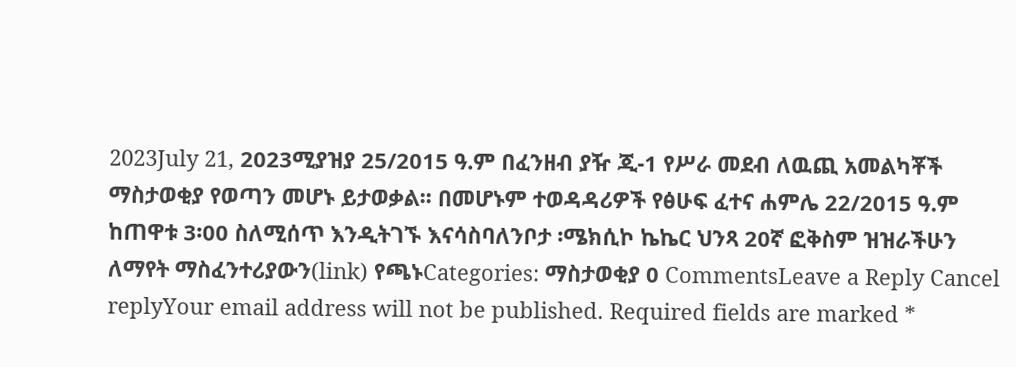2023July 21, 2023ሚያዝያ 25/2015 ዓ.ም በፈንዘብ ያዥ ጂ-1 የሥራ መደብ ለዉጪ አመልካቾች ማስታወቂያ የወጣን መሆኑ ይታወቃል፡፡ በመሆኑም ተወዳዳሪዎች የፅሁፍ ፈተና ሐምሌ 22/2015 ዓ.ም ከጠዋቱ 3፡00 ስለሚሰጥ እንዲትገኙ እናሳስባለንቦታ ፡ሜክሲኮ ኬኬር ህንጻ 20ኛ ፎቅስም ዝዝራችሁን ለማየት ማስፈንተሪያውን(link) የጫኑCategories: ማስታወቂያ 0 CommentsLeave a Reply Cancel replyYour email address will not be published. Required fields are marked *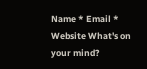Name * Email * Website What's on your mind?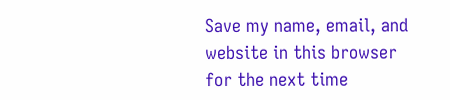Save my name, email, and website in this browser for the next time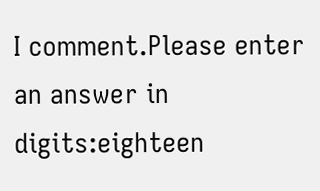I comment.Please enter an answer in digits:eighteen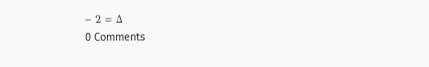− 2 = Δ
0 Comments